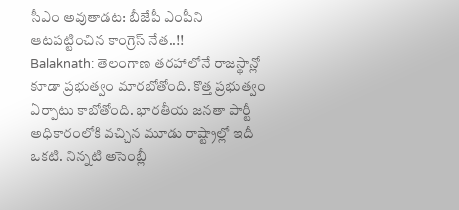సీఎం అవుతాడట: బీజేపీ ఎంపీని ఆటపట్టించిన కాంగ్రెస్ నేత..!!
Balaknath: తెలంగాణ తరహాలోనే రాజస్థాన్లో కూడా ప్రభుత్వం మారబోతోంది. కొత్త ప్రభుత్వం ఏర్పాటు కాబోతోంది. భారతీయ జనతా పార్టీ అధికారంలోకి వచ్చిన మూడు రాష్ట్రాల్లో ఇదీ ఒకటి. నిన్నటి అసెంబ్లీ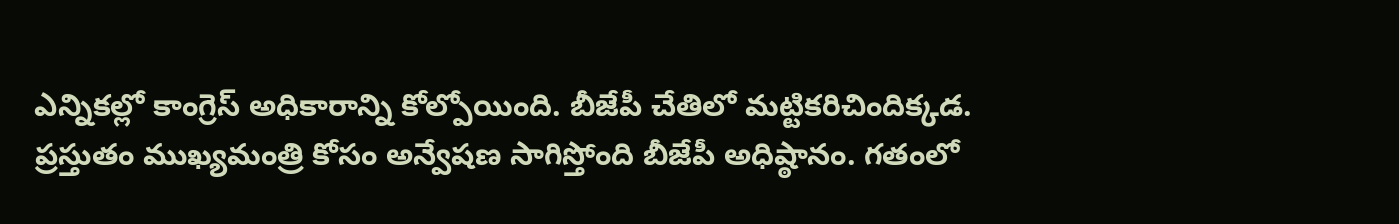ఎన్నికల్లో కాంగ్రెస్ అధికారాన్ని కోల్పోయింది. బీజేపీ చేతిలో మట్టికరిచిందిక్కడ.
ప్రస్తుతం ముఖ్యమంత్రి కోసం అన్వేషణ సాగిస్తోంది బీజేపీ అధిష్ఠానం. గతంలో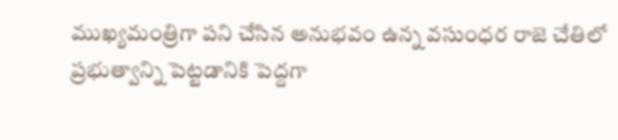ముఖ్యమంత్రిగా పని చేసిన అనుభవం ఉన్న వసుంధర రాజె చేతిలో ప్రభుత్వాన్ని పెట్టడానికి పెద్దగా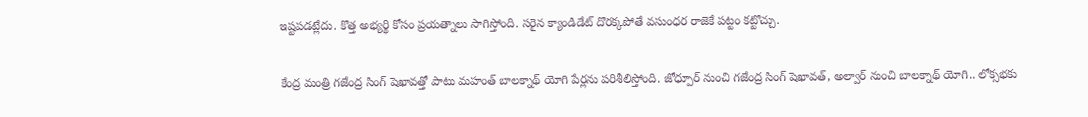ఇష్టపడట్లేదు. కొత్త అభ్యర్థి కోసం ప్రయత్నాలు సాగిస్తోంది. సరైన క్యాండిడేట్ దొరక్కపోతే వసుంధర రాజెకే పట్టం కట్టొచ్చు.

కేంద్ర మంత్రి గజేంద్ర సింగ్ షెఖావత్తో పాటు మహంత్ బాలక్నాథ్ యోగి పేర్లను పరిశీలిస్తోంది. జోధ్పూర్ నుంచి గజేంద్ర సింగ్ షెఖావత్, అల్వార్ నుంచి బాలక్నాథ్ యోగి.. లోక్సభకు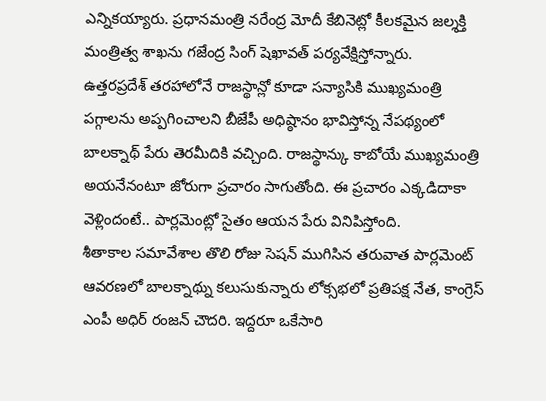ఎన్నికయ్యారు. ప్రధానమంత్రి నరేంద్ర మోదీ కేబినెట్లో కీలకమైన జల్శక్తి మంత్రిత్వ శాఖను గజేంద్ర సింగ్ షెఖావత్ పర్యవేక్షిస్తోన్నారు.
ఉత్తరప్రదేశ్ తరహాలోనే రాజస్థాన్లో కూడా సన్యాసికి ముఖ్యమంత్రి పగ్గాలను అప్పగించాలని బీజేపీ అధిష్ఠానం భావిస్తోన్న నేపథ్యంలో బాలక్నాథ్ పేరు తెరమీదికి వచ్చింది. రాజస్థాన్కు కాబోయే ముఖ్యమంత్రి అయనేనంటూ జోరుగా ప్రచారం సాగుతోంది. ఈ ప్రచారం ఎక్కడిదాకా వెళ్లిందంటే.. పార్లమెంట్లో సైతం ఆయన పేరు వినిపిస్తోంది.
శీతాకాల సమావేశాల తొలి రోజు సెషన్ ముగిసిన తరువాత పార్లమెంట్ ఆవరణలో బాలక్నాథ్ను కలుసుకున్నారు లోక్సభలో ప్రతిపక్ష నేత, కాంగ్రెస్ ఎంపీ అధిర్ రంజన్ చౌదరి. ఇద్దరూ ఒకేసారి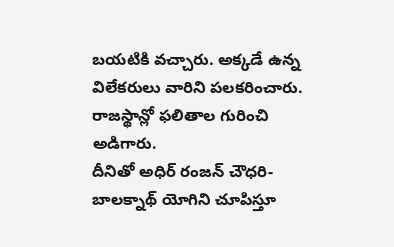బయటికి వచ్చారు. అక్కడే ఉన్న విలేకరులు వారిని పలకరించారు. రాజస్థాన్లో ఫలితాల గురించి అడిగారు.
దీనితో అధిర్ రంజన్ చౌధరి- బాలక్నాథ్ యోగిని చూపిస్తూ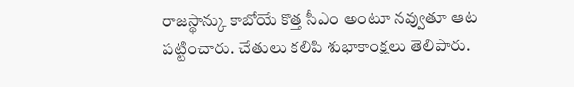రాజస్థాన్కు కాబోయే కొత్త సీఎం అంటూ నవ్వుతూ ఆట పట్టించారు. చేతులు కలిపి శుభాకాంక్షలు తెలిపారు.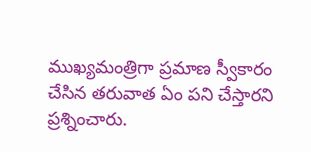ముఖ్యమంత్రిగా ప్రమాణ స్వీకారం చేసిన తరువాత ఏం పని చేస్తారని ప్రశ్నించారు.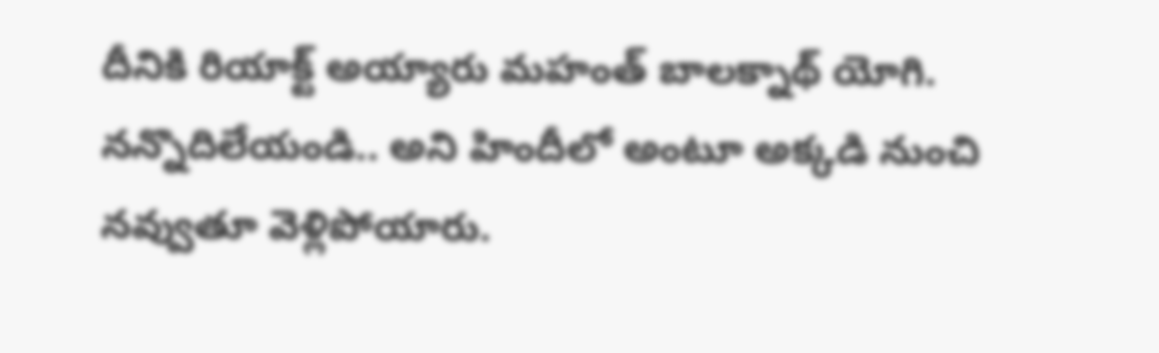దీనికి రియాక్ట్ అయ్యారు మహంత్ బాలక్నాథ్ యోగి. నన్నొదిలేయండి.. అని హిందీలో అంటూ అక్కడి నుంచి నవ్వుతూ వెళ్లిపోయారు.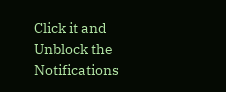Click it and Unblock the Notifications